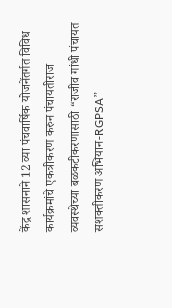केंद्र शासनाने 12 व्या पंचवार्षिक योजनेंतर्गत विविध कार्यक्रमांचे एकत्रीकरण करुन पंचायतीराज व्यवस्थेच्या बळकटीकरणासाठी “राजीव गांधी पंचायत सशक्तीकरण अभियान-RGPSA”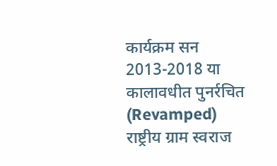कार्यक्रम सन 2013-2018 या कालावधीत पुनर्रचित (Revamped) राष्ट्रीय ग्राम स्वराज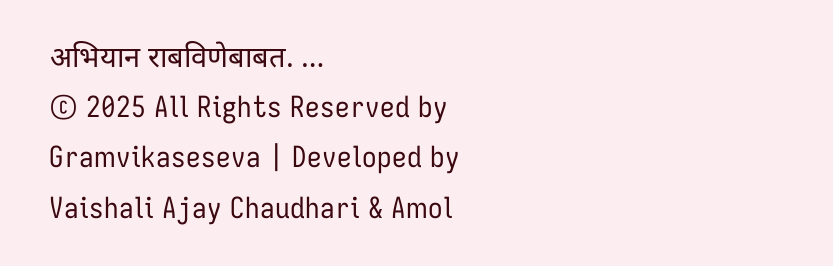अभियान राबविणेबाबत. …
© 2025 All Rights Reserved by Gramvikaseseva | Developed by Vaishali Ajay Chaudhari & Amol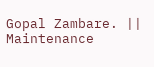Gopal Zambare. || Maintenance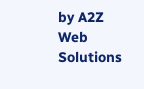by A2Z Web Solutions